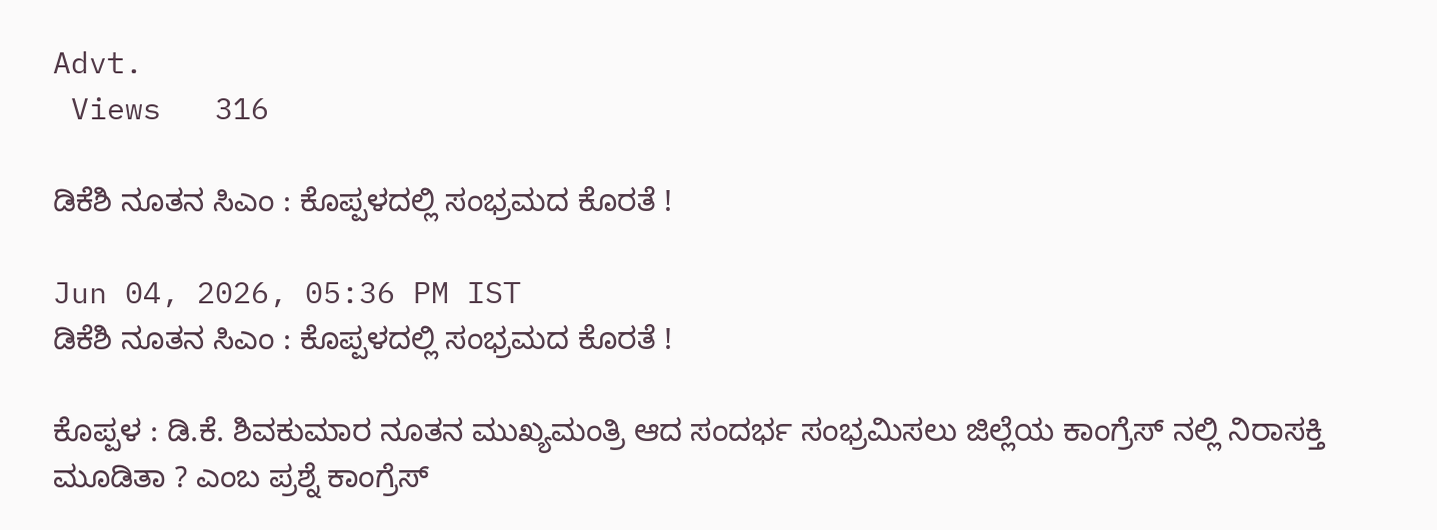Advt.
 Views   316

ಡಿಕೆಶಿ ನೂತನ ಸಿಎಂ : ಕೊಪ್ಪಳದಲ್ಲಿ ಸಂಭ್ರಮದ ಕೊರತೆ !

Jun 04, 2026, 05:36 PM IST
ಡಿಕೆಶಿ ನೂತನ ಸಿಎಂ : ಕೊಪ್ಪಳದಲ್ಲಿ ಸಂಭ್ರಮದ ಕೊರತೆ !

ಕೊಪ್ಪಳ : ಡಿ.ಕೆ. ಶಿವಕುಮಾರ ನೂತನ ಮುಖ್ಯಮಂತ್ರಿ ಆದ ಸಂದರ್ಭ ಸಂಭ್ರಮಿಸಲು ಜಿಲ್ಲೆಯ ಕಾಂಗ್ರೆಸ್ ನಲ್ಲಿ ನಿರಾಸಕ್ತಿ ಮೂಡಿತಾ ? ಎಂಬ ಪ್ರಶ್ನೆ ಕಾಂಗ್ರೆಸ್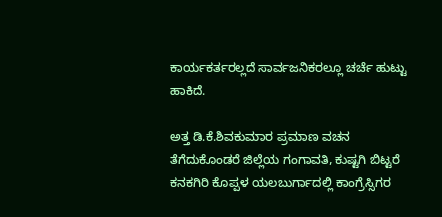ಕಾರ್ಯಕರ್ತರಲ್ಲದೆ ಸಾರ್ವಜನಿಕರಲ್ಲೂ ಚರ್ಚೆ ಹುಟ್ಟು ಹಾಕಿದೆ.

ಅತ್ತ ಡಿ.ಕೆ.ಶಿವಕುಮಾರ ಪ್ರಮಾಣ ವಚನ ತೆಗೆದುಕೊಂಡರೆ ಜಿಲ್ಲೆಯ ಗಂಗಾವತಿ, ಕುಷ್ಟಗಿ ಬಿಟ್ಟರೆ ಕನಕಗಿರಿ ಕೊಪ್ಪಳ ಯಲಬುರ್ಗಾದಲ್ಲಿ ಕಾಂಗ್ರೆಸ್ಸಿಗರ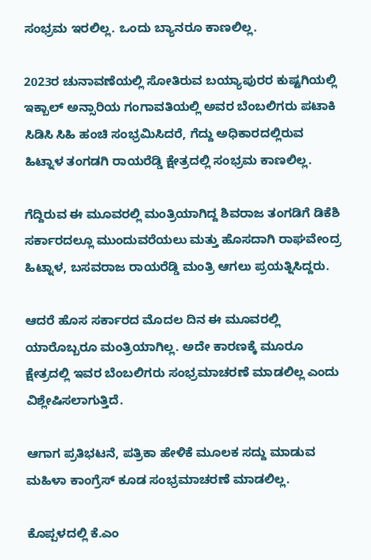ಸಂಭ್ರಮ ಇರಲಿಲ್ಲ. ಒಂದು ಬ್ಯಾನರೂ ಕಾಣಲಿಲ್ಲ.

2023ರ ಚುನಾವಣೆಯಲ್ಲಿ ಸೋತಿರುವ ಬಯ್ಯಾಪುರರ ಕುಷ್ಟಗಿಯಲ್ಲಿ ಇಕ್ಬಾಲ್ ಅನ್ಸಾರಿಯ ಗಂಗಾವತಿಯಲ್ಲಿ ಅವರ ಬೆಂಬಲಿಗರು ಪಟಾಕಿ ಸಿಡಿಸಿ ಸಿಹಿ ಹಂಚಿ ಸಂಭ್ರಮಿಸಿದರೆ, ಗೆದ್ದು ಅಧಿಕಾರದಲ್ಲಿರುವ ಹಿಟ್ನಾಳ ತಂಗಡಗಿ ರಾಯರೆಡ್ಡಿ ಕ್ಷೇತ್ರದಲ್ಲಿ ಸಂಭ್ರಮ ಕಾಣಲಿಲ್ಲ.

ಗೆದ್ದಿರುವ ಈ ಮೂವರಲ್ಲಿ ಮಂತ್ರಿಯಾಗಿದ್ದ ಶಿವರಾಜ ತಂಗಡಿಗೆ ಡಿಕೆಶಿ ಸರ್ಕಾರದಲ್ಲೂ ಮುಂದುವರೆಯಲು ಮತ್ತು ಹೊಸದಾಗಿ ರಾಘವೇಂದ್ರ ಹಿಟ್ನಾಳ, ಬಸವರಾಜ ರಾಯರೆಡ್ಡಿ ಮಂತ್ರಿ ಆಗಲು ಪ್ರಯತ್ನಿಸಿದ್ದರು.

ಆದರೆ ಹೊಸ ಸರ್ಕಾರದ ಮೊದಲ ದಿನ ಈ ಮೂವರಲ್ಲಿ ಯಾರೊಬ್ಬರೂ ಮಂತ್ರಿಯಾಗಿಲ್ಲ. ಅದೇ ಕಾರಣಕ್ಕೆ ಮೂರೂ ಕ್ಷೇತ್ರದಲ್ಲಿ ಇವರ ಬೆಂಬಲಿಗರು ಸಂಭ್ರಮಾಚರಣೆ ಮಾಡಲಿಲ್ಲ ಎಂದು ವಿಶ್ಲೇಷಿಸಲಾಗುತ್ತಿದೆ.

ಆಗಾಗ ಪ್ರತಿಭಟನೆ, ಪತ್ರಿಕಾ ಹೇಳಿಕೆ ಮೂಲಕ ಸದ್ದು ಮಾಡುವ ಮಹಿಳಾ ಕಾಂಗ್ರೆಸ್ ಕೂಡ ಸಂಭ್ರಮಾಚರಣೆ ಮಾಡಲಿಲ್ಲ.

ಕೊಪ್ಪಳದಲ್ಲಿ ಕೆ.ಎಂ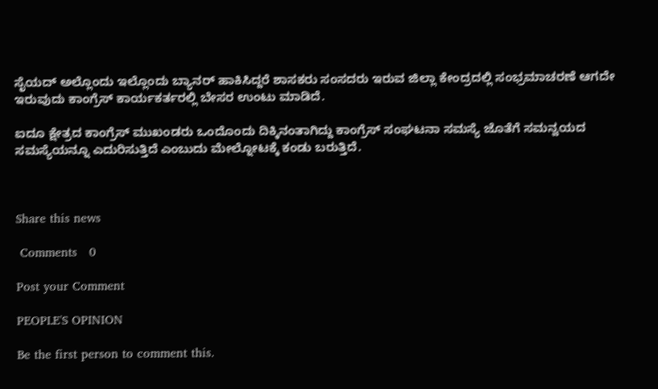ಸೈಯದ್ ಅಲ್ಲೊಂದು ಇಲ್ಲೊಂದು ಬ್ಯಾನರ್ ಹಾಕಿಸಿದ್ದರೆ ಶಾಸಕರು ಸಂಸದರು ಇರುವ ಜಿಲ್ಲಾ ಕೇಂದ್ರದಲ್ಲಿ ಸಂಭ್ರಮಾಚರಣೆ ಆಗದೇ ಇರುವುದು ಕಾಂಗ್ರೆಸ್ ಕಾರ್ಯಕರ್ತರಲ್ಲಿ ಬೇಸರ ಉಂಟು ಮಾಡಿದೆ.

ಐದೂ ಕ್ಷೇತ್ರದ ಕಾಂಗ್ರೆಸ್ ಮುಖಂಡರು ಒಂದೊಂದು ದಿಕ್ಕಿನಂತಾಗಿದ್ದು ಕಾಂಗ್ರೆಸ್ ಸಂಘಟನಾ ಸಮಸ್ಯೆ ಜೊತೆಗೆ ಸಮನ್ವಯದ ಸಮಸ್ಯೆಯನ್ನೂ ಎದುರಿಸುತ್ತಿದೆ ಎಂಬುದು ಮೇಲ್ನೋಟಕ್ಕೆ ಕಂಡು ಬರುತ್ತಿದೆ.



Share this news

 Comments   0

Post your Comment

PEOPLE'S OPINION

Be the first person to comment this.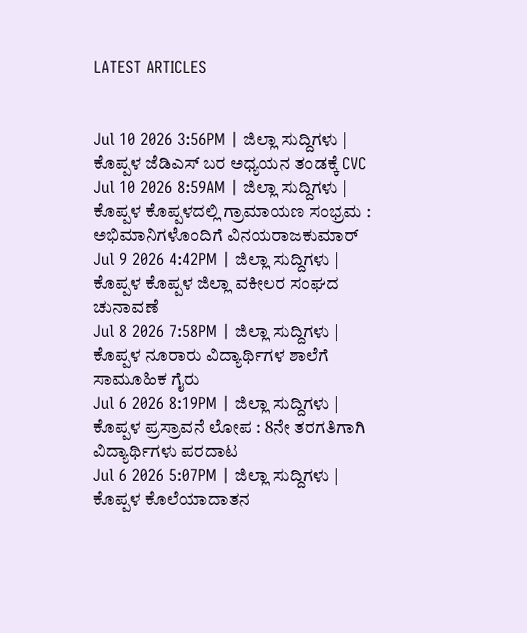LATEST ARTICLES


Jul 10 2026 3:56PM | ಜಿಲ್ಲಾ ಸುದ್ದಿಗಳು | ಕೊಪ್ಪಳ ಜೆಡಿಎಸ್ ಬರ ಅಧ್ಯಯನ ತಂಡಕ್ಕೆ CVC
Jul 10 2026 8:59AM | ಜಿಲ್ಲಾ ಸುದ್ದಿಗಳು | ಕೊಪ್ಪಳ ಕೊಪ್ಪಳದಲ್ಲಿ ಗ್ರಾಮಾಯಣ ಸಂಭ್ರಮ : ಅಭಿಮಾನಿಗಳೊಂದಿಗೆ ವಿನಯರಾಜಕುಮಾರ್
Jul 9 2026 4:42PM | ಜಿಲ್ಲಾ ಸುದ್ದಿಗಳು | ಕೊಪ್ಪಳ ಕೊಪ್ಪಳ ಜಿಲ್ಲಾ ವಕೀಲರ ಸಂಘದ ಚುನಾವಣೆ
Jul 8 2026 7:58PM | ಜಿಲ್ಲಾ ಸುದ್ದಿಗಳು | ಕೊಪ್ಪಳ ನೂರಾರು ವಿದ್ಯಾರ್ಥಿಗಳ ಶಾಲೆಗೆ ಸಾಮೂಹಿಕ ಗೈರು
Jul 6 2026 8:19PM | ಜಿಲ್ಲಾ ಸುದ್ದಿಗಳು | ಕೊಪ್ಪಳ ಪ್ರಸ್ರಾವನೆ ಲೋಪ : 8ನೇ ತರಗತಿಗಾಗಿ ವಿದ್ಯಾರ್ಥಿಗಳು ಪರದಾಟ
Jul 6 2026 5:07PM | ಜಿಲ್ಲಾ ಸುದ್ದಿಗಳು | ಕೊಪ್ಪಳ ಕೊಲೆಯಾದಾತನ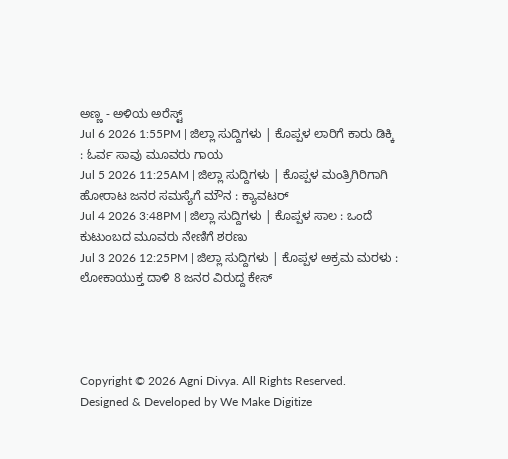ಅಣ್ಣ - ಅಳಿಯ ಅರೆಸ್ಟ್
Jul 6 2026 1:55PM | ಜಿಲ್ಲಾ ಸುದ್ದಿಗಳು | ಕೊಪ್ಪಳ ಲಾರಿಗೆ ಕಾರು ಡಿಕ್ಕಿ : ಓರ್ವ ಸಾವು ಮೂವರು ಗಾಯ
Jul 5 2026 11:25AM | ಜಿಲ್ಲಾ ಸುದ್ದಿಗಳು | ಕೊಪ್ಪಳ ಮಂತ್ರಿಗಿರಿಗಾಗಿ ಹೋರಾಟ ಜನರ ಸಮಸ್ಯೆಗೆ ಮೌನ : ಕ್ಯಾವಟರ್
Jul 4 2026 3:48PM | ಜಿಲ್ಲಾ ಸುದ್ದಿಗಳು | ಕೊಪ್ಪಳ ಸಾಲ : ಒಂದೆ ಕುಟುಂಬದ ಮೂವರು ನೇಣಿಗೆ ಶರಣು
Jul 3 2026 12:25PM | ಜಿಲ್ಲಾ ಸುದ್ದಿಗಳು | ಕೊಪ್ಪಳ ಅಕ್ರಮ ಮರಳು : ಲೋಕಾಯುಕ್ತ ದಾಳಿ 8 ಜನರ ವಿರುದ್ದ ಕೇಸ್




Copyright © 2026 Agni Divya. All Rights Reserved.
Designed & Developed by We Make Digitize